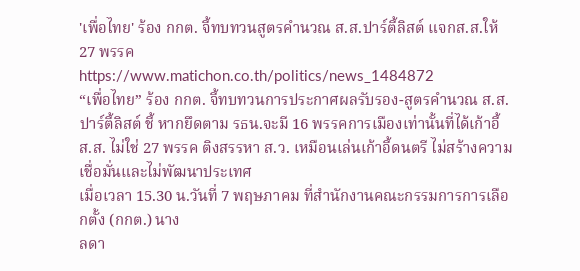'เพื่อไทย' ร้อง กกต. จี้ทบทวนสูตรคำนวณ ส.ส.ปาร์ตี้ลิสต์ แจกส.ส.ให้ 27 พรรค
https://www.matichon.co.th/politics/news_1484872
“เพื่อไทย” ร้อง กกต. จี้ทบทวนการประกาศผลรับรอง-สูตรคำนวณ ส.ส.ปาร์ตี้ลิสต์ ชี้ หากยึดตาม รธน.จะมี 16 พรรคการเมืองเท่านั้นที่ได้เก้าอี้ ส.ส. ไม่ใช่ 27 พรรค ติงสรรหา ส.ว. เหมือนเล่นเก้าอี้ดนตรี ไม่สร้างความเชื่อมั่นและไม่พัฒนาประเทศ
เมื่อเวลา 15.30 น.วันที่ 7 พฤษภาคม ที่สำนักงานคณะกรรมการการเลือกตั้ง (กกต.) นาง
ลดา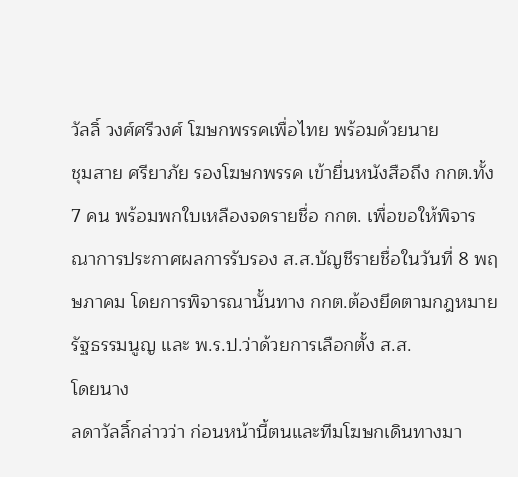วัลลิ์ วงศ์ศรีวงศ์ โฆษกพรรคเพื่อไทย พร้อมด้วยนาย
ชุมสาย ศรียาภัย รองโฆษกพรรค เข้ายื่นหนังสือถึง กกต.ทั้ง 7 คน พร้อมพกใบเหลืองจดรายชื่อ กกต. เพื่อขอให้พิจารณาการประกาศผลการรับรอง ส.ส.บัญชีรายชื่อในวันที่ 8 พฤษภาคม โดยการพิจารณานั้นทาง กกต.ต้องยึดตามกฎหมายรัฐธรรมนูญ และ พ.ร.ป.ว่าด้วยการเลือกตั้ง ส.ส.
โดยนาง
ลดาวัลลิ์กล่าวว่า ก่อนหน้านี้ตนและทีมโฆษกเดินทางมา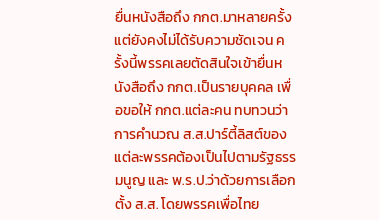ยื่นหนังสือถึง กกต.มาหลายครั้ง แต่ยังคงไม่ได้รับความชัดเจน ครั้งนี้พรรคเลยตัดสินใจเข้ายื่นหนังสือถึง กกต.เป็นรายบุคคล เพื่อขอให้ กกต.แต่ละคน ทบทวนว่าการคำนวณ ส.ส.ปาร์ตี้ลิสต์ของแต่ละพรรคต้องเป็นไปตามรัฐธรรมนูญ และ พ.ร.ป.ว่าด้วยการเลือกตั้ง ส.ส. โดยพรรคเพื่อไทย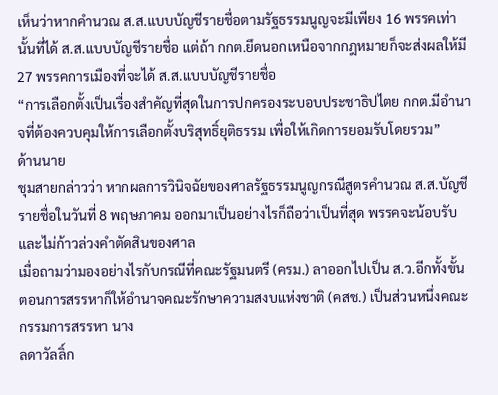เห็นว่าหากคำนวณ ส.ส.แบบบัญชีรายชื่อตามรัฐธรรมนูญจะมีเพียง 16 พรรคเท่านั้นที่ได้ ส.ส.แบบบัญชีรายชื่อ แต่ถ้า กกต.ยึดนอกเหนือจากกฎหมายก็จะส่งผลให้มี 27 พรรคการเมืองที่จะได้ ส.ส.แบบบัญชีรายชื่อ
“การเลือกตั้งเป็นเรื่องสำคัญที่สุดในการปกครองระบอบประชาธิปไตย กกต.มีอำนาจที่ต้องควบคุมให้การเลือกตั้งบริสุทธิ์ยุติธรรม เพื่อให้เกิดการยอมรับโดยรวม”
ด้านนาย
ชุมสายกล่าวว่า หากผลการวินิจฉัยของศาลรัฐธรรมนูญกรณีสูตรคำนวณ ส.ส.บัญชีรายชื่อในวันที่ 8 พฤษภาคม ออกมาเป็นอย่างไรก็ถือว่าเป็นที่สุด พรรคจะน้อบรับและไม่ก้าวล่วงคำตัดสินของศาล
เมื่อถามว่ามองอย่างไรกับกรณีที่คณะรัฐมนตรี (ครม.) ลาออกไปเป็น ส.ว.อีกทั้งขั้นตอนการสรรหาก็ให้อำนาจคณะรักษาความสงบแห่งชาติ (คสช.) เป็นส่วนหนึ่งคณะกรรมการสรรหา นาง
ลดาวัลลิ์ก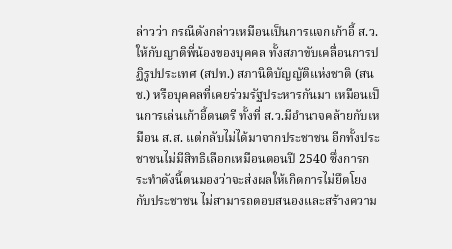ล่าวว่า กรณีดังกล่าวเหมือนเป็นการแจกเก้าอี้ ส.ว.ให้กับญาติพี่น้องของบุคคล ทั้งสภาขับเคลื่อนการปฏิรูปประเทศ (สปท.) สภานิติบัญญัติแห่งชาติ (สนช.) หรือบุคคลที่เคยร่วมรัฐประหารกันมา เหมือนเป็นการเล่นเก้าอี้ดนตรี ทั้งที่ ส.ว.มีอำนาจคล้ายกับเหมือน ส.ส. แต่กลับไม่ได้มาจากประชาชน อีกทั้งประชาชนไม่มีสิทธิเลือกเหมือนตอนปี 2540 ซึ่งการกระทำดังนี้ตนมองว่าจะส่งผลให้เกิดการไม่ยึดโยงกับประชาชน ไม่สามารถตอบสนองและสร้างความ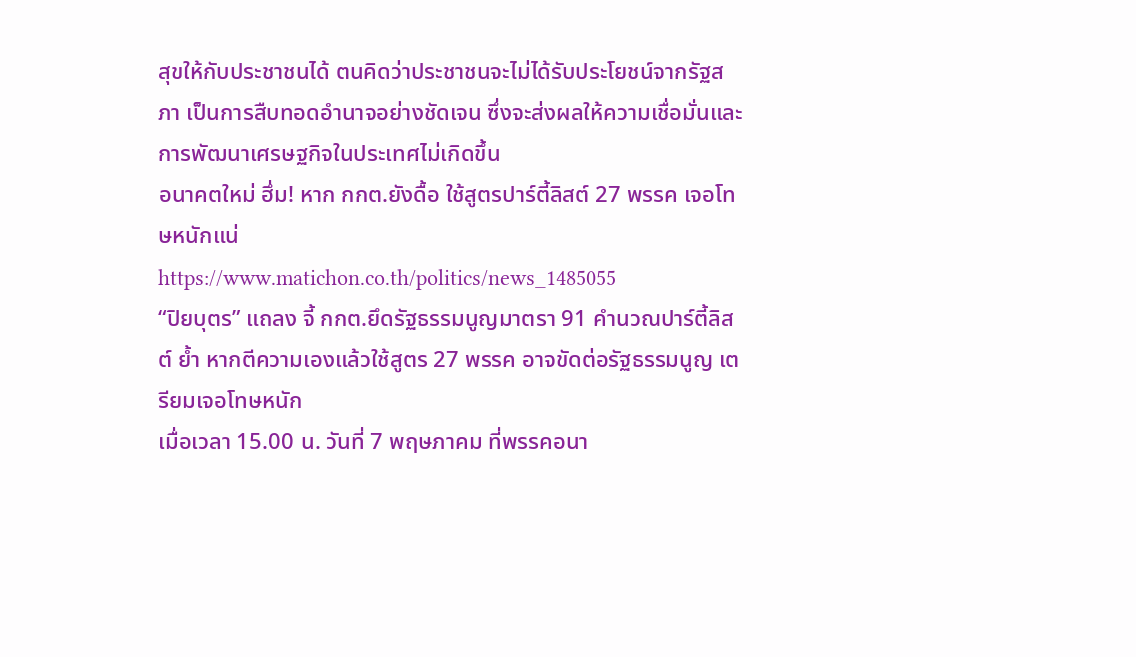สุขให้กับประชาชนได้ ตนคิดว่าประชาชนจะไม่ได้รับประโยชน์จากรัฐสภา เป็นการสืบทอดอำนาจอย่างชัดเจน ซึ่งจะส่งผลให้ความเชื่อมั่นและการพัฒนาเศรษฐกิจในประเทศไม่เกิดขึ้น
อนาคตใหม่ ฮึ่ม! หาก กกต.ยังดื้อ ใช้สูตรปาร์ตี้ลิสต์ 27 พรรค เจอโทษหนักแน่
https://www.matichon.co.th/politics/news_1485055
“ปิยบุตร” แถลง จี้ กกต.ยึดรัฐธรรมนูญมาตรา 91 คำนวณปาร์ตี้ลิสต์ ย้ำ หากตีความเองแล้วใช้สูตร 27 พรรค อาจขัดต่อรัฐธรรมนูญ เตรียมเจอโทษหนัก
เมื่อเวลา 15.00 น. วันที่ 7 พฤษภาคม ที่พรรคอนา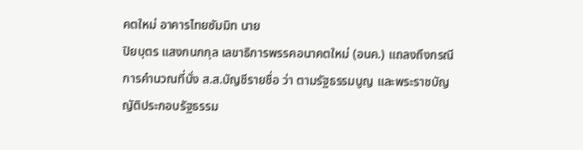คตใหม่ อาคารไทยซัมมิท นาย
ปิยบุตร แสงกนกกุล เลขาธิการพรรคอนาคตใหม่ (อนค.) แถลงถึงกรณีการคำนวณที่นั่ง ส.ส.บัญชีรายชื่อ ว่า ตามรัฐธรรมนูญ และพระราชบัญญัติประกอบรัฐธรรม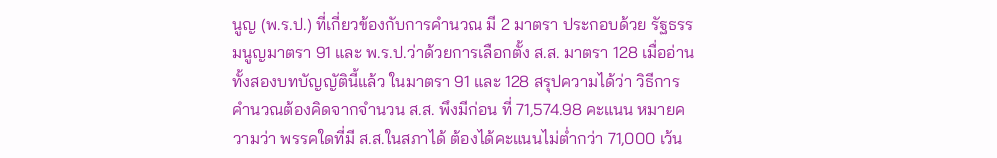นูญ (พ.ร.ป.) ที่เกี่ยวข้องกับการคำนวณ มี 2 มาตรา ประกอบด้วย รัฐธรรมนูญมาตรา 91 และ พ.ร.ป.ว่าด้วยการเลือกตั้ง ส.ส. มาตรา 128 เมื่ออ่านทั้งสองบทบัญญัตินี้แล้ว ในมาตรา 91 และ 128 สรุปความได้ว่า วิธีการคำนวณต้องคิดจากจำนวน ส.ส. พึงมีก่อน ที่ 71,574.98 คะแนน หมายความว่า พรรคใดที่มี ส.ส.ในสภาได้ ต้องได้คะแนนไม่ต่ำกว่า 71,000 เว้น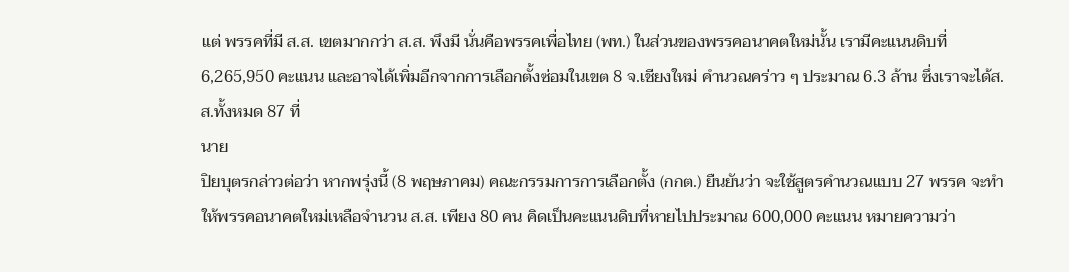แต่ พรรคที่มี ส.ส. เขตมากกว่า ส.ส. พึงมี นั่นคือพรรคเพื่อไทย (พท.) ในส่วนของพรรคอนาคตใหม่นั้น เรามีคะแนนดิบที่ 6,265,950 คะแนน และอาจได้เพิ่มอีกจากการเลือกตั้งซ่อมในเขต 8 จ.เชียงใหม่ คำนวณคร่าว ๆ ประมาณ 6.3 ล้าน ซึ่งเราจะได้ส.ส.ทั้งหมด 87 ที่
นาย
ปิยบุตรกล่าวต่อว่า หากพรุ่งนี้ (8 พฤษภาคม) คณะกรรมการการเลือกตั้ง (กกต.) ยืนยันว่า จะใช้สูตรคำนวณแบบ 27 พรรค จะทำให้พรรคอนาคตใหม่เหลือจำนวน ส.ส. เพียง 80 คน คิดเป็นคะแนนดิบที่หายไปประมาณ 600,000 คะแนน หมายความว่า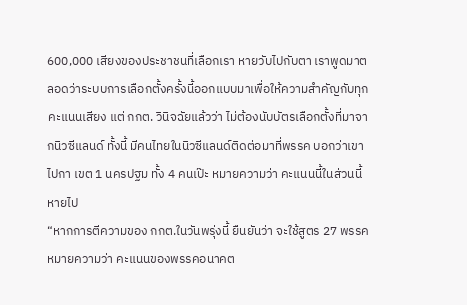600,000 เสียงของประชาชนที่เลือกเรา หายวับไปกับตา เราพูดมาตลอดว่าระบบการเลือกตั้งครั้งนี้ออกแบบมาเพื่อให้ความสำคัญกับทุกคะแนนเสียง แต่ กกต. วินิจฉัยแล้วว่า ไม่ต้องนับบัตรเลือกตั้งที่มาจากนิวซีแลนด์ ทั้งนี้ มีคนไทยในนิวซีแลนด์ติดต่อมาที่พรรค บอกว่าเขาไปกา เขต 1 นครปฐม ทั้ง 4 คนเป๊ะ หมายความว่า คะแนนนี้ในส่วนนี้หายไป
“หากการตีความของ กกต.ในวันพรุ่งนี้ ยืนยันว่า จะใช้สูตร 27 พรรค หมายความว่า คะแนนของพรรคอนาคต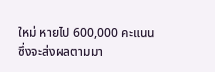ใหม่ หายไป 600,000 คะแนน ซึ่งจะส่งผลตามมา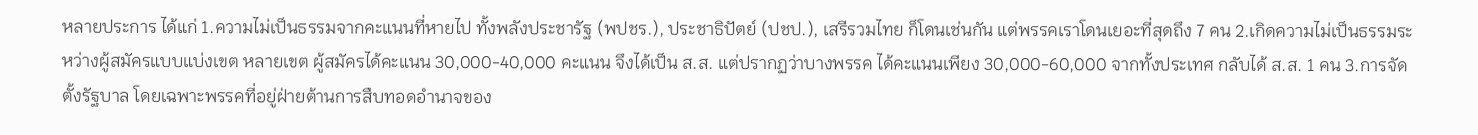หลายประการ ได้แก่ 1.ความไม่เป็นธรรมจากคะแนนที่หายไป ทั้งพลังประชารัฐ (พปชร.), ประชาธิปัตย์ (ปชป.), เสรีรวมไทย ก็โดนเช่นกัน แต่พรรคเราโดนเยอะที่สุดถึง 7 คน 2.เกิดความไม่เป็นธรรมระหว่างผู้สมัครแบบแบ่งเขต หลายเขต ผู้สมัครได้คะแนน 30,000-40,000 คะแนน จึงได้เป็น ส.ส. แต่ปรากฏว่าบางพรรค ได้คะแนนเพียง 30,000-60,000 จากทั้งประเทศ กลับได้ ส.ส. 1 คน 3.การจัดตั้งรัฐบาล โดยเฉพาะพรรคที่อยู่ฝ่ายต้านการสืบทอดอำนาจของ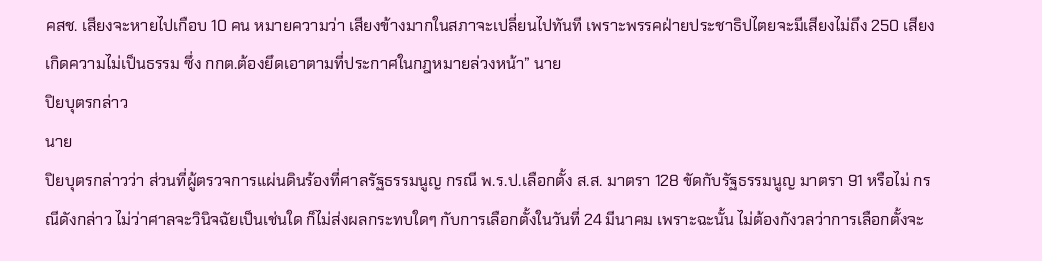คสช. เสียงจะหายไปเกือบ 10 คน หมายความว่า เสียงข้างมากในสภาจะเปลี่ยนไปทันที เพราะพรรคฝ่ายประชาธิปไตยจะมีเสียงไม่ถึง 250 เสียง เกิดความไม่เป็นธรรม ซึ่ง กกต.ต้องยึดเอาตามที่ประกาศในกฎหมายล่วงหน้า” นาย
ปิยบุตรกล่าว
นาย
ปิยบุตรกล่าวว่า ส่วนที่ผู้ตรวจการแผ่นดินร้องที่ศาลรัฐธรรมนูญ กรณี พ.ร.ป.เลือกตั้ง ส.ส. มาตรา 128 ขัดกับรัฐธรรมนูญ มาตรา 91 หรือไม่ กรณีดังกล่าว ไม่ว่าศาลจะวินิจฉัยเป็นเช่นใด ก็ไม่ส่งผลกระทบใดๆ กับการเลือกตั้งในวันที่ 24 มีนาคม เพราะฉะนั้น ไม่ต้องกังวลว่าการเลือกตั้งจะ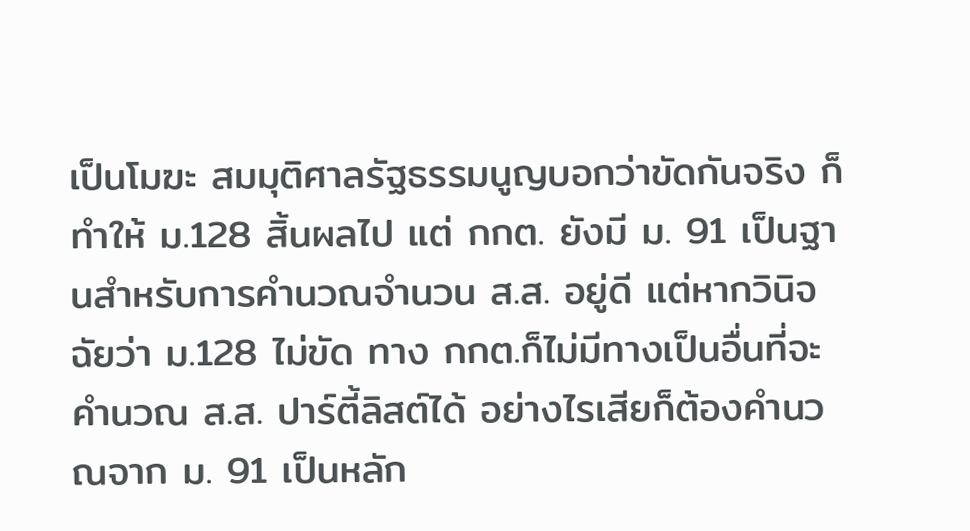เป็นโมฆะ สมมุติศาลรัฐธรรมนูญบอกว่าขัดกันจริง ก็ทำให้ ม.128 สิ้นผลไป แต่ กกต. ยังมี ม. 91 เป็นฐานสำหรับการคำนวณจำนวน ส.ส. อยู่ดี แต่หากวินิจฉัยว่า ม.128 ไม่ขัด ทาง กกต.ก็ไม่มีทางเป็นอื่นที่จะคำนวณ ส.ส. ปาร์ตี้ลิสต์ได้ อย่างไรเสียก็ต้องคำนวณจาก ม. 91 เป็นหลัก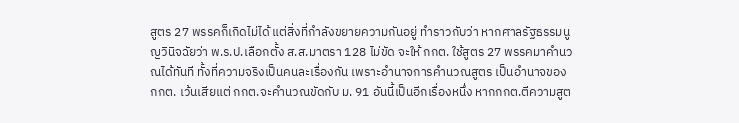สูตร 27 พรรคก็เกิดไม่ได้ แต่สิ่งที่กำลังขยายความกันอยู่ ทำราวกับว่า หากศาลรัฐธรรมนูญวินิจฉัยว่า พ.ร.ป.เลือกตั้ง ส.ส.มาตรา 128 ไม่ขัด จะให้ กกต. ใช้สูตร 27 พรรคมาคำนวณได้ทันที ทั้งที่ความจริงเป็นคนละเรื่องกัน เพราะอำนาจการคำนวณสูตร เป็นอำนาจของ กกต. เว้นเสียแต่ กกต.จะคำนวณขัดกับ ม. 91 อันนี้เป็นอีกเรื่องหนึ่ง หากกกต.ตีความสูต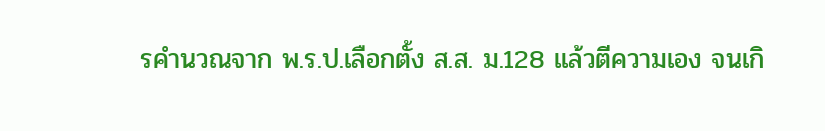รคำนวณจาก พ.ร.ป.เลือกตั้ง ส.ส. ม.128 แล้วตีความเอง จนเกิ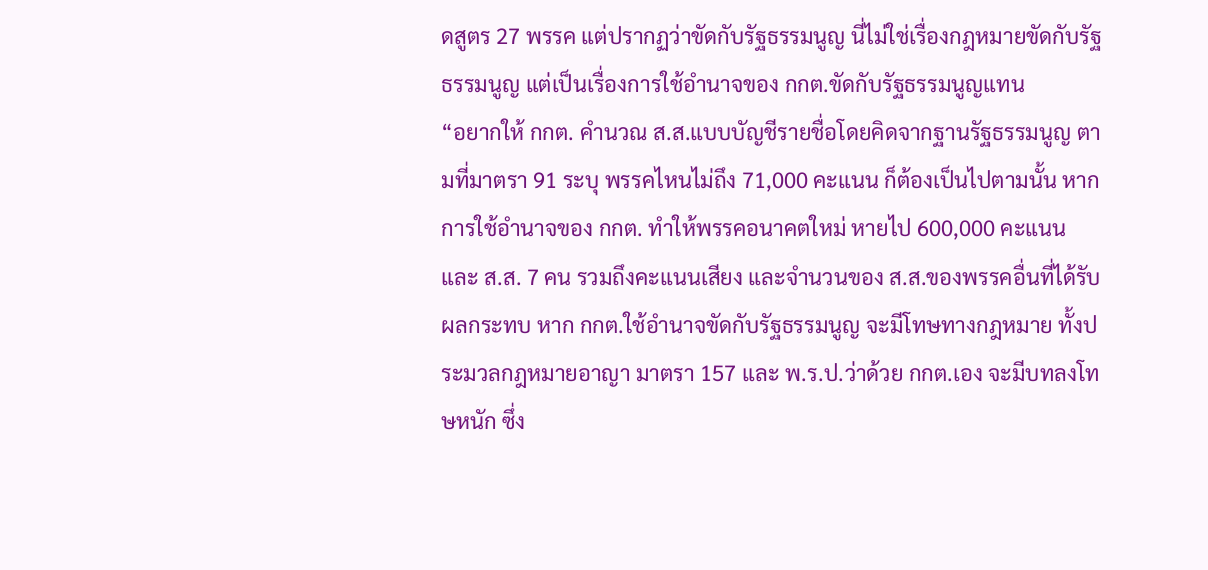ดสูตร 27 พรรค แต่ปรากฏว่าขัดกับรัฐธรรมนูญ นี่ไม่ใช่เรื่องกฎหมายขัดกับรัฐธรรมนูญ แต่เป็นเรื่องการใช้อำนาจของ กกต.ขัดกับรัฐธรรมนูญแทน
“อยากให้ กกต. คำนวณ ส.ส.แบบบัญชีรายชื่อโดยคิดจากฐานรัฐธรรมนูญ ตามที่มาตรา 91 ระบุ พรรคไหนไม่ถึง 71,000 คะแนน ก็ต้องเป็นไปตามนั้น หากการใช้อำนาจของ กกต. ทำให้พรรคอนาคตใหม่ หายไป 600,000 คะแนน และ ส.ส. 7 คน รวมถึงคะแนนเสียง และจำนวนของ ส.ส.ของพรรคอื่นที่ได้รับผลกระทบ หาก กกต.ใช้อำนาจขัดกับรัฐธรรมนูญ จะมีโทษทางกฎหมาย ทั้งประมวลกฎหมายอาญา มาตรา 157 และ พ.ร.ป.ว่าด้วย กกต.เอง จะมีบทลงโทษหนัก ซึ่ง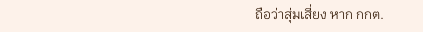ถือว่าสุ่มเสี่ยง หาก กกต.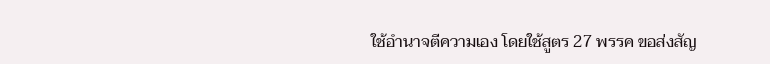ใช้อำนาจตีความเอง โดยใช้สูตร 27 พรรค ขอส่งสัญ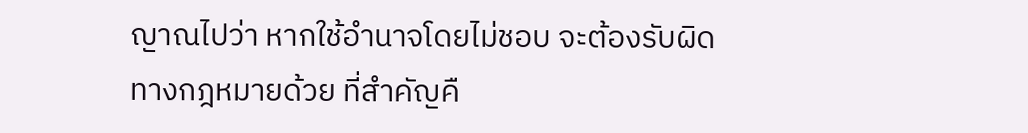ญาณไปว่า หากใช้อำนาจโดยไม่ชอบ จะต้องรับผิดทางกฎหมายด้วย ที่สำคัญคื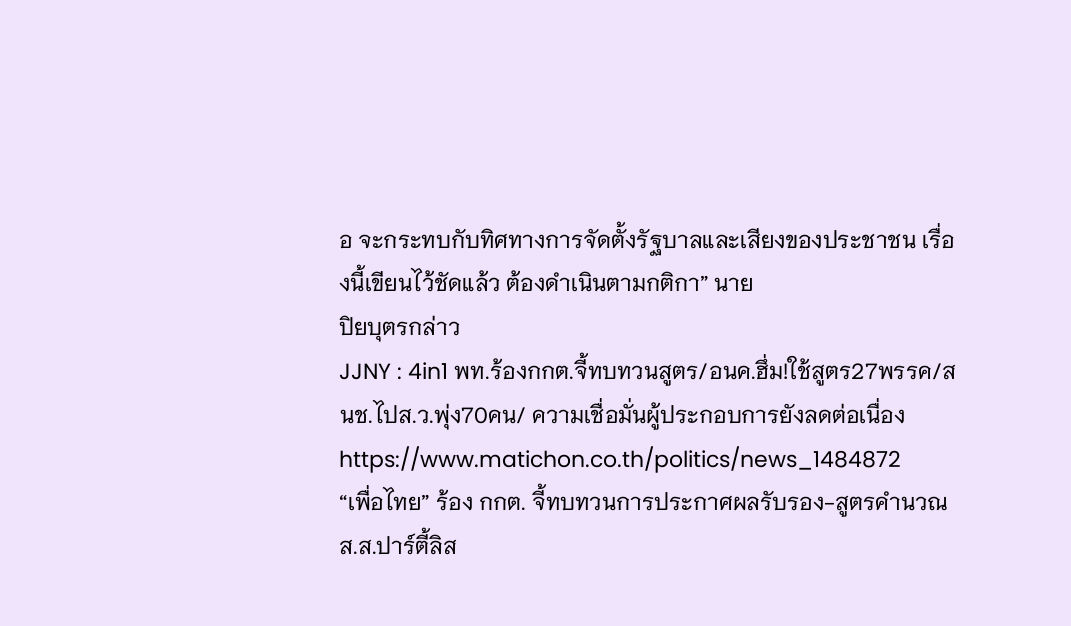อ จะกระทบกับทิศทางการจัดตั้งรัฐบาลและเสียงของประชาชน เรื่องนี้เขียนไว้ชัดแล้ว ต้องดำเนินตามกติกา” นาย
ปิยบุตรกล่าว
JJNY : 4in1 พท.ร้องกกต.จี้ทบทวนสูตร/อนค.ฮึ่ม!ใช้สูตร27พรรค/สนช.ไปส.ว.พุ่ง70คน/ ความเชื่อมั่นผู้ประกอบการยังลดต่อเนื่อง
https://www.matichon.co.th/politics/news_1484872
“เพื่อไทย” ร้อง กกต. จี้ทบทวนการประกาศผลรับรอง-สูตรคำนวณ ส.ส.ปาร์ตี้ลิส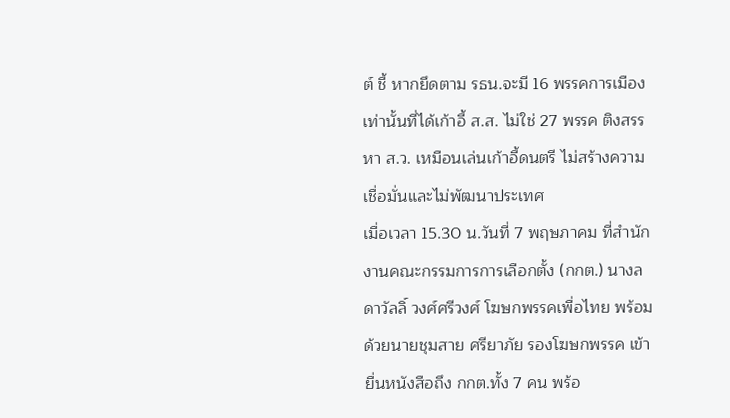ต์ ชี้ หากยึดตาม รธน.จะมี 16 พรรคการเมืองเท่านั้นที่ได้เก้าอี้ ส.ส. ไม่ใช่ 27 พรรค ติงสรรหา ส.ว. เหมือนเล่นเก้าอี้ดนตรี ไม่สร้างความเชื่อมั่นและไม่พัฒนาประเทศ
เมื่อเวลา 15.30 น.วันที่ 7 พฤษภาคม ที่สำนักงานคณะกรรมการการเลือกตั้ง (กกต.) นางลดาวัลลิ์ วงศ์ศรีวงศ์ โฆษกพรรคเพื่อไทย พร้อมด้วยนายชุมสาย ศรียาภัย รองโฆษกพรรค เข้ายื่นหนังสือถึง กกต.ทั้ง 7 คน พร้อ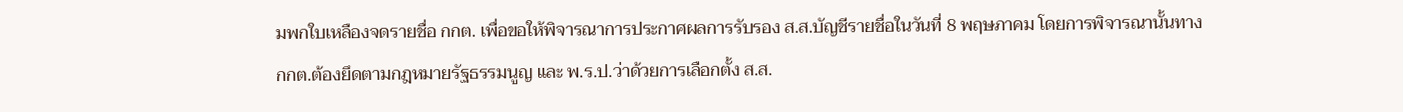มพกใบเหลืองจดรายชื่อ กกต. เพื่อขอให้พิจารณาการประกาศผลการรับรอง ส.ส.บัญชีรายชื่อในวันที่ 8 พฤษภาคม โดยการพิจารณานั้นทาง กกต.ต้องยึดตามกฎหมายรัฐธรรมนูญ และ พ.ร.ป.ว่าด้วยการเลือกตั้ง ส.ส.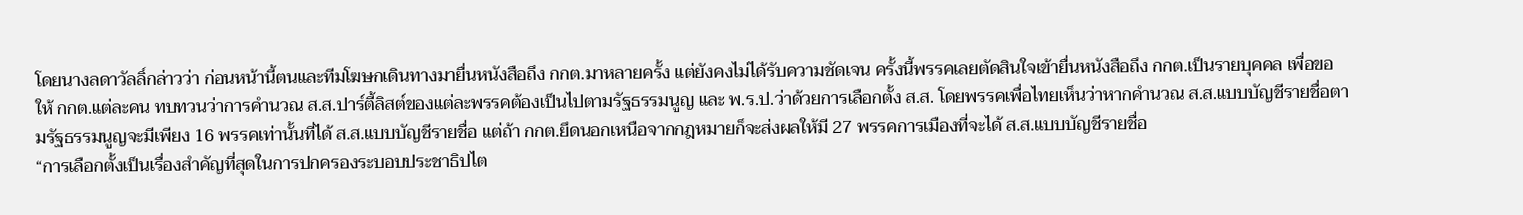โดยนางลดาวัลลิ์กล่าวว่า ก่อนหน้านี้ตนและทีมโฆษกเดินทางมายื่นหนังสือถึง กกต.มาหลายครั้ง แต่ยังคงไม่ได้รับความชัดเจน ครั้งนี้พรรคเลยตัดสินใจเข้ายื่นหนังสือถึง กกต.เป็นรายบุคคล เพื่อขอให้ กกต.แต่ละคน ทบทวนว่าการคำนวณ ส.ส.ปาร์ตี้ลิสต์ของแต่ละพรรคต้องเป็นไปตามรัฐธรรมนูญ และ พ.ร.ป.ว่าด้วยการเลือกตั้ง ส.ส. โดยพรรคเพื่อไทยเห็นว่าหากคำนวณ ส.ส.แบบบัญชีรายชื่อตามรัฐธรรมนูญจะมีเพียง 16 พรรคเท่านั้นที่ได้ ส.ส.แบบบัญชีรายชื่อ แต่ถ้า กกต.ยึดนอกเหนือจากกฎหมายก็จะส่งผลให้มี 27 พรรคการเมืองที่จะได้ ส.ส.แบบบัญชีรายชื่อ
“การเลือกตั้งเป็นเรื่องสำคัญที่สุดในการปกครองระบอบประชาธิปไต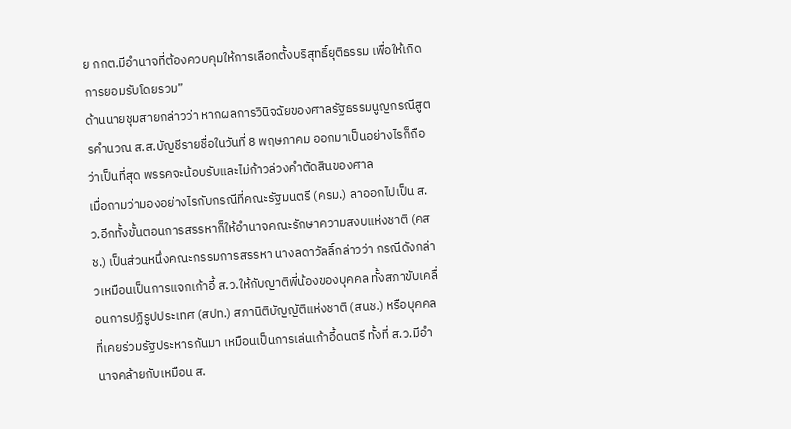ย กกต.มีอำนาจที่ต้องควบคุมให้การเลือกตั้งบริสุทธิ์ยุติธรรม เพื่อให้เกิดการยอมรับโดยรวม”
ด้านนายชุมสายกล่าวว่า หากผลการวินิจฉัยของศาลรัฐธรรมนูญกรณีสูตรคำนวณ ส.ส.บัญชีรายชื่อในวันที่ 8 พฤษภาคม ออกมาเป็นอย่างไรก็ถือว่าเป็นที่สุด พรรคจะน้อบรับและไม่ก้าวล่วงคำตัดสินของศาล
เมื่อถามว่ามองอย่างไรกับกรณีที่คณะรัฐมนตรี (ครม.) ลาออกไปเป็น ส.ว.อีกทั้งขั้นตอนการสรรหาก็ให้อำนาจคณะรักษาความสงบแห่งชาติ (คสช.) เป็นส่วนหนึ่งคณะกรรมการสรรหา นางลดาวัลลิ์กล่าวว่า กรณีดังกล่าวเหมือนเป็นการแจกเก้าอี้ ส.ว.ให้กับญาติพี่น้องของบุคคล ทั้งสภาขับเคลื่อนการปฏิรูปประเทศ (สปท.) สภานิติบัญญัติแห่งชาติ (สนช.) หรือบุคคลที่เคยร่วมรัฐประหารกันมา เหมือนเป็นการเล่นเก้าอี้ดนตรี ทั้งที่ ส.ว.มีอำนาจคล้ายกับเหมือน ส.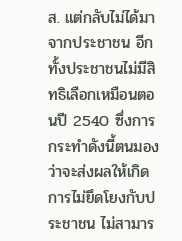ส. แต่กลับไม่ได้มาจากประชาชน อีกทั้งประชาชนไม่มีสิทธิเลือกเหมือนตอนปี 2540 ซึ่งการกระทำดังนี้ตนมองว่าจะส่งผลให้เกิดการไม่ยึดโยงกับประชาชน ไม่สามาร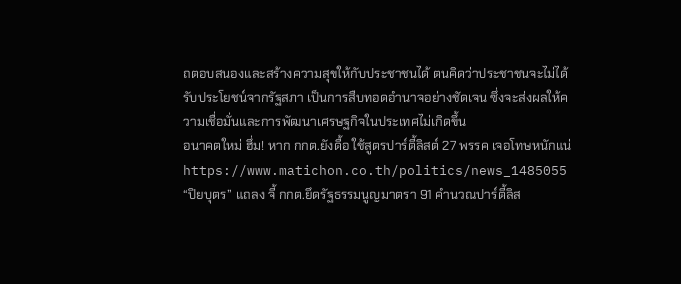ถตอบสนองและสร้างความสุขให้กับประชาชนได้ ตนคิดว่าประชาชนจะไม่ได้รับประโยชน์จากรัฐสภา เป็นการสืบทอดอำนาจอย่างชัดเจน ซึ่งจะส่งผลให้ความเชื่อมั่นและการพัฒนาเศรษฐกิจในประเทศไม่เกิดขึ้น
อนาคตใหม่ ฮึ่ม! หาก กกต.ยังดื้อ ใช้สูตรปาร์ตี้ลิสต์ 27 พรรค เจอโทษหนักแน่
https://www.matichon.co.th/politics/news_1485055
“ปิยบุตร” แถลง จี้ กกต.ยึดรัฐธรรมนูญมาตรา 91 คำนวณปาร์ตี้ลิส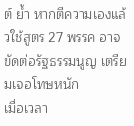ต์ ย้ำ หากตีความเองแล้วใช้สูตร 27 พรรค อาจขัดต่อรัฐธรรมนูญ เตรียมเจอโทษหนัก
เมื่อเวลา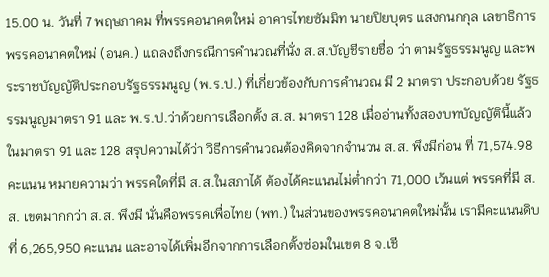15.00 น. วันที่ 7 พฤษภาคม ที่พรรคอนาคตใหม่ อาคารไทยซัมมิท นายปิยบุตร แสงกนกกุล เลขาธิการพรรคอนาคตใหม่ (อนค.) แถลงถึงกรณีการคำนวณที่นั่ง ส.ส.บัญชีรายชื่อ ว่า ตามรัฐธรรมนูญ และพระราชบัญญัติประกอบรัฐธรรมนูญ (พ.ร.ป.) ที่เกี่ยวข้องกับการคำนวณ มี 2 มาตรา ประกอบด้วย รัฐธรรมนูญมาตรา 91 และ พ.ร.ป.ว่าด้วยการเลือกตั้ง ส.ส. มาตรา 128 เมื่ออ่านทั้งสองบทบัญญัตินี้แล้ว ในมาตรา 91 และ 128 สรุปความได้ว่า วิธีการคำนวณต้องคิดจากจำนวน ส.ส. พึงมีก่อน ที่ 71,574.98 คะแนน หมายความว่า พรรคใดที่มี ส.ส.ในสภาได้ ต้องได้คะแนนไม่ต่ำกว่า 71,000 เว้นแต่ พรรคที่มี ส.ส. เขตมากกว่า ส.ส. พึงมี นั่นคือพรรคเพื่อไทย (พท.) ในส่วนของพรรคอนาคตใหม่นั้น เรามีคะแนนดิบที่ 6,265,950 คะแนน และอาจได้เพิ่มอีกจากการเลือกตั้งซ่อมในเขต 8 จ.เชี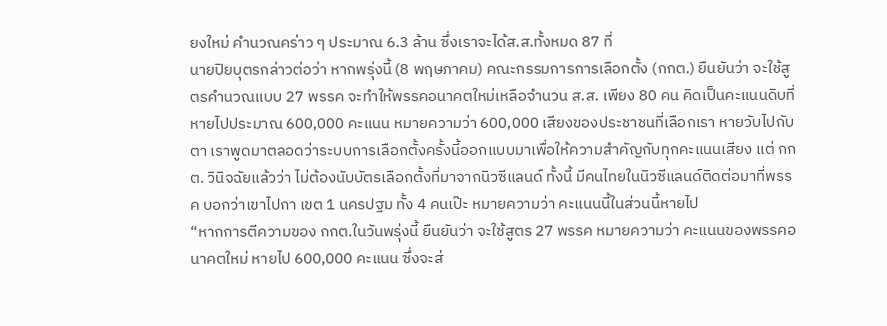ยงใหม่ คำนวณคร่าว ๆ ประมาณ 6.3 ล้าน ซึ่งเราจะได้ส.ส.ทั้งหมด 87 ที่
นายปิยบุตรกล่าวต่อว่า หากพรุ่งนี้ (8 พฤษภาคม) คณะกรรมการการเลือกตั้ง (กกต.) ยืนยันว่า จะใช้สูตรคำนวณแบบ 27 พรรค จะทำให้พรรคอนาคตใหม่เหลือจำนวน ส.ส. เพียง 80 คน คิดเป็นคะแนนดิบที่หายไปประมาณ 600,000 คะแนน หมายความว่า 600,000 เสียงของประชาชนที่เลือกเรา หายวับไปกับตา เราพูดมาตลอดว่าระบบการเลือกตั้งครั้งนี้ออกแบบมาเพื่อให้ความสำคัญกับทุกคะแนนเสียง แต่ กกต. วินิจฉัยแล้วว่า ไม่ต้องนับบัตรเลือกตั้งที่มาจากนิวซีแลนด์ ทั้งนี้ มีคนไทยในนิวซีแลนด์ติดต่อมาที่พรรค บอกว่าเขาไปกา เขต 1 นครปฐม ทั้ง 4 คนเป๊ะ หมายความว่า คะแนนนี้ในส่วนนี้หายไป
“หากการตีความของ กกต.ในวันพรุ่งนี้ ยืนยันว่า จะใช้สูตร 27 พรรค หมายความว่า คะแนนของพรรคอนาคตใหม่ หายไป 600,000 คะแนน ซึ่งจะส่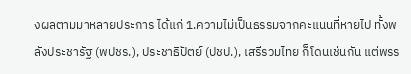งผลตามมาหลายประการ ได้แก่ 1.ความไม่เป็นธรรมจากคะแนนที่หายไป ทั้งพลังประชารัฐ (พปชร.), ประชาธิปัตย์ (ปชป.), เสรีรวมไทย ก็โดนเช่นกัน แต่พรร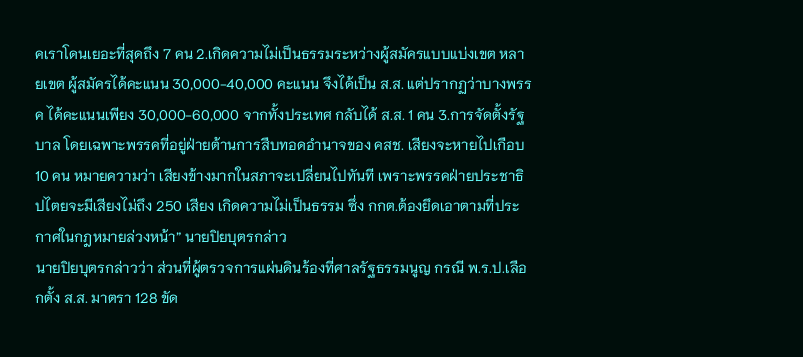คเราโดนเยอะที่สุดถึง 7 คน 2.เกิดความไม่เป็นธรรมระหว่างผู้สมัครแบบแบ่งเขต หลายเขต ผู้สมัครได้คะแนน 30,000-40,000 คะแนน จึงได้เป็น ส.ส. แต่ปรากฏว่าบางพรรค ได้คะแนนเพียง 30,000-60,000 จากทั้งประเทศ กลับได้ ส.ส. 1 คน 3.การจัดตั้งรัฐบาล โดยเฉพาะพรรคที่อยู่ฝ่ายต้านการสืบทอดอำนาจของ คสช. เสียงจะหายไปเกือบ 10 คน หมายความว่า เสียงข้างมากในสภาจะเปลี่ยนไปทันที เพราะพรรคฝ่ายประชาธิปไตยจะมีเสียงไม่ถึง 250 เสียง เกิดความไม่เป็นธรรม ซึ่ง กกต.ต้องยึดเอาตามที่ประกาศในกฎหมายล่วงหน้า” นายปิยบุตรกล่าว
นายปิยบุตรกล่าวว่า ส่วนที่ผู้ตรวจการแผ่นดินร้องที่ศาลรัฐธรรมนูญ กรณี พ.ร.ป.เลือกตั้ง ส.ส. มาตรา 128 ขัด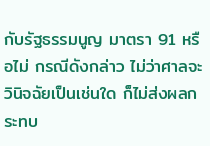กับรัฐธรรมนูญ มาตรา 91 หรือไม่ กรณีดังกล่าว ไม่ว่าศาลจะวินิจฉัยเป็นเช่นใด ก็ไม่ส่งผลกระทบ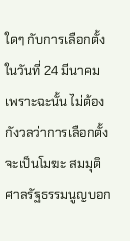ใดๆ กับการเลือกตั้งในวันที่ 24 มีนาคม เพราะฉะนั้น ไม่ต้องกังวลว่าการเลือกตั้งจะเป็นโมฆะ สมมุติศาลรัฐธรรมนูญบอก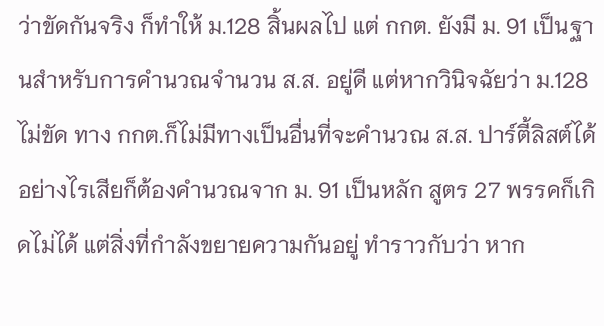ว่าขัดกันจริง ก็ทำให้ ม.128 สิ้นผลไป แต่ กกต. ยังมี ม. 91 เป็นฐานสำหรับการคำนวณจำนวน ส.ส. อยู่ดี แต่หากวินิจฉัยว่า ม.128 ไม่ขัด ทาง กกต.ก็ไม่มีทางเป็นอื่นที่จะคำนวณ ส.ส. ปาร์ตี้ลิสต์ได้ อย่างไรเสียก็ต้องคำนวณจาก ม. 91 เป็นหลัก สูตร 27 พรรคก็เกิดไม่ได้ แต่สิ่งที่กำลังขยายความกันอยู่ ทำราวกับว่า หาก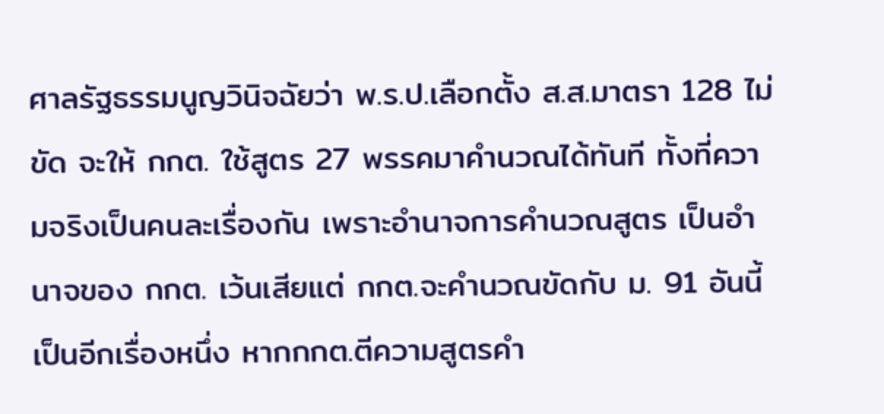ศาลรัฐธรรมนูญวินิจฉัยว่า พ.ร.ป.เลือกตั้ง ส.ส.มาตรา 128 ไม่ขัด จะให้ กกต. ใช้สูตร 27 พรรคมาคำนวณได้ทันที ทั้งที่ความจริงเป็นคนละเรื่องกัน เพราะอำนาจการคำนวณสูตร เป็นอำนาจของ กกต. เว้นเสียแต่ กกต.จะคำนวณขัดกับ ม. 91 อันนี้เป็นอีกเรื่องหนึ่ง หากกกต.ตีความสูตรคำ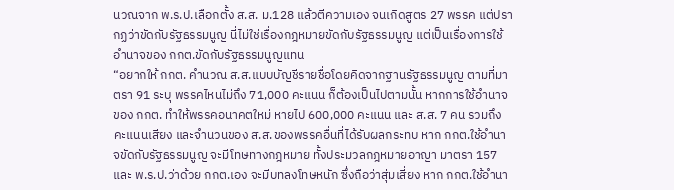นวณจาก พ.ร.ป.เลือกตั้ง ส.ส. ม.128 แล้วตีความเอง จนเกิดสูตร 27 พรรค แต่ปรากฏว่าขัดกับรัฐธรรมนูญ นี่ไม่ใช่เรื่องกฎหมายขัดกับรัฐธรรมนูญ แต่เป็นเรื่องการใช้อำนาจของ กกต.ขัดกับรัฐธรรมนูญแทน
“อยากให้ กกต. คำนวณ ส.ส.แบบบัญชีรายชื่อโดยคิดจากฐานรัฐธรรมนูญ ตามที่มาตรา 91 ระบุ พรรคไหนไม่ถึง 71,000 คะแนน ก็ต้องเป็นไปตามนั้น หากการใช้อำนาจของ กกต. ทำให้พรรคอนาคตใหม่ หายไป 600,000 คะแนน และ ส.ส. 7 คน รวมถึงคะแนนเสียง และจำนวนของ ส.ส.ของพรรคอื่นที่ได้รับผลกระทบ หาก กกต.ใช้อำนาจขัดกับรัฐธรรมนูญ จะมีโทษทางกฎหมาย ทั้งประมวลกฎหมายอาญา มาตรา 157 และ พ.ร.ป.ว่าด้วย กกต.เอง จะมีบทลงโทษหนัก ซึ่งถือว่าสุ่มเสี่ยง หาก กกต.ใช้อำนา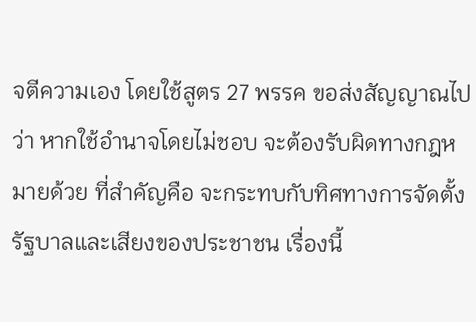จตีความเอง โดยใช้สูตร 27 พรรค ขอส่งสัญญาณไปว่า หากใช้อำนาจโดยไม่ชอบ จะต้องรับผิดทางกฎหมายด้วย ที่สำคัญคือ จะกระทบกับทิศทางการจัดตั้งรัฐบาลและเสียงของประชาชน เรื่องนี้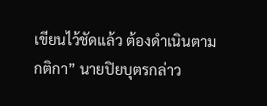เขียนไว้ชัดแล้ว ต้องดำเนินตามกติกา” นายปิยบุตรกล่าว